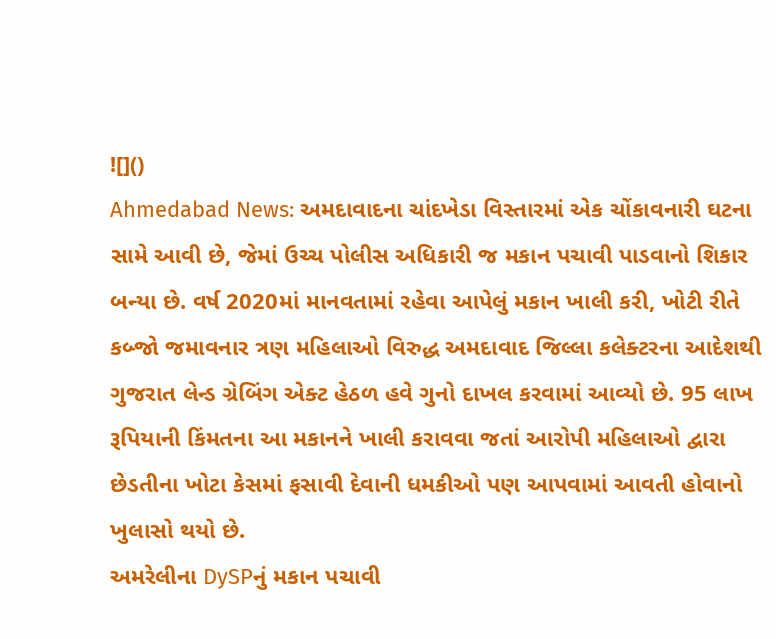![]()
Ahmedabad News: અમદાવાદના ચાંદખેડા વિસ્તારમાં એક ચોંકાવનારી ઘટના સામે આવી છે, જેમાં ઉચ્ચ પોલીસ અધિકારી જ મકાન પચાવી પાડવાનો શિકાર બન્યા છે. વર્ષ 2020માં માનવતામાં રહેવા આપેલું મકાન ખાલી કરી, ખોટી રીતે કબ્જો જમાવનાર ત્રણ મહિલાઓ વિરુદ્ધ અમદાવાદ જિલ્લા કલેક્ટરના આદેશથી ગુજરાત લેન્ડ ગ્રેબિંગ એક્ટ હેઠળ હવે ગુનો દાખલ કરવામાં આવ્યો છે. 95 લાખ રૂપિયાની કિંમતના આ મકાનને ખાલી કરાવવા જતાં આરોપી મહિલાઓ દ્વારા છેડતીના ખોટા કેસમાં ફસાવી દેવાની ધમકીઓ પણ આપવામાં આવતી હોવાનો ખુલાસો થયો છે.
અમરેલીના DySPનું મકાન પચાવી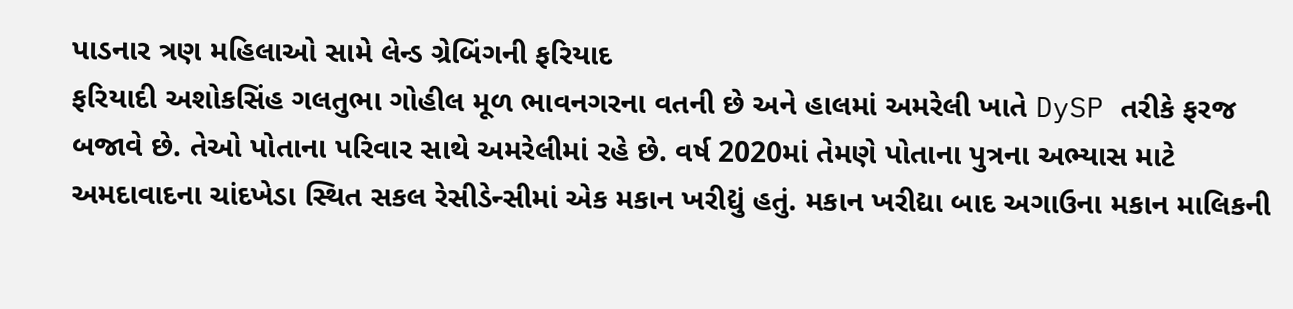પાડનાર ત્રણ મહિલાઓ સામે લેન્ડ ગ્રેબિંગની ફરિયાદ
ફરિયાદી અશોકસિંહ ગલતુભા ગોહીલ મૂળ ભાવનગરના વતની છે અને હાલમાં અમરેલી ખાતે DySP તરીકે ફરજ બજાવે છે. તેઓ પોતાના પરિવાર સાથે અમરેલીમાં રહે છે. વર્ષ 2020માં તેમણે પોતાના પુત્રના અભ્યાસ માટે અમદાવાદના ચાંદખેડા સ્થિત સકલ રેસીડેન્સીમાં એક મકાન ખરીદ્યું હતું. મકાન ખરીદ્યા બાદ અગાઉના મકાન માલિકની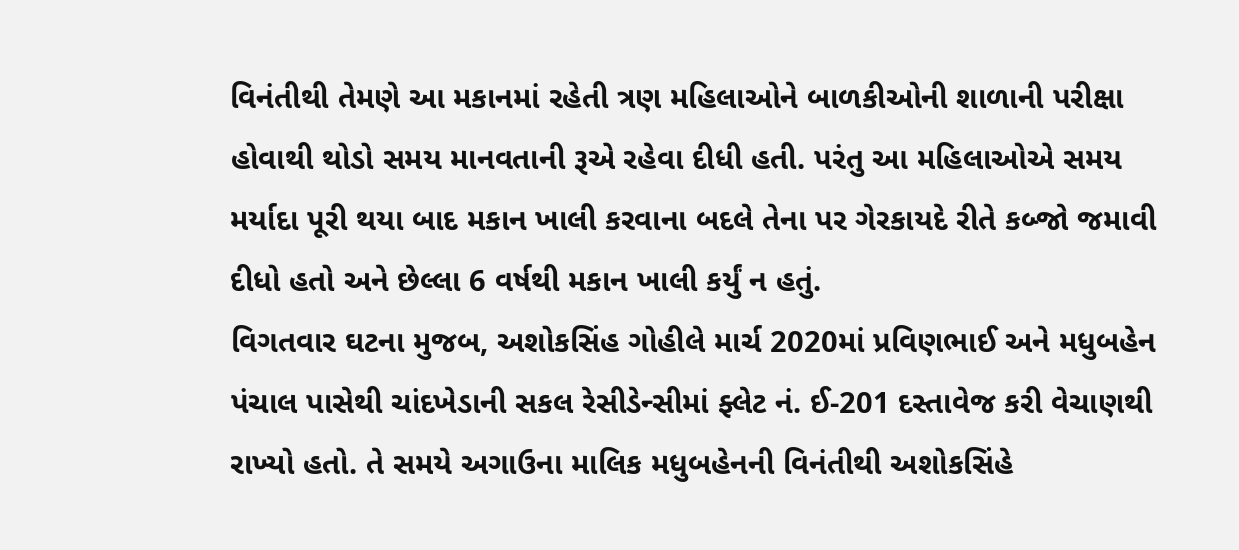વિનંતીથી તેમણે આ મકાનમાં રહેતી ત્રણ મહિલાઓને બાળકીઓની શાળાની પરીક્ષા હોવાથી થોડો સમય માનવતાની રૂએ રહેવા દીધી હતી. પરંતુ આ મહિલાઓએ સમય મર્યાદા પૂરી થયા બાદ મકાન ખાલી કરવાના બદલે તેના પર ગેરકાયદે રીતે કબ્જો જમાવી દીધો હતો અને છેલ્લા 6 વર્ષથી મકાન ખાલી કર્યું ન હતું.
વિગતવાર ઘટના મુજબ, અશોકસિંહ ગોહીલે માર્ચ 2020માં પ્રવિણભાઈ અને મધુબહેન પંચાલ પાસેથી ચાંદખેડાની સકલ રેસીડેન્સીમાં ફ્લેટ નં. ઈ-201 દસ્તાવેજ કરી વેચાણથી રાખ્યો હતો. તે સમયે અગાઉના માલિક મધુબહેનની વિનંતીથી અશોકસિંહે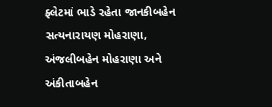ફ્લેટમાં ભાડે રહેતા જાનકીબહેન સત્યનારાયણ મોહરાણા, અંજલીબહેન મોહરાણા અને અંકીતાબહેન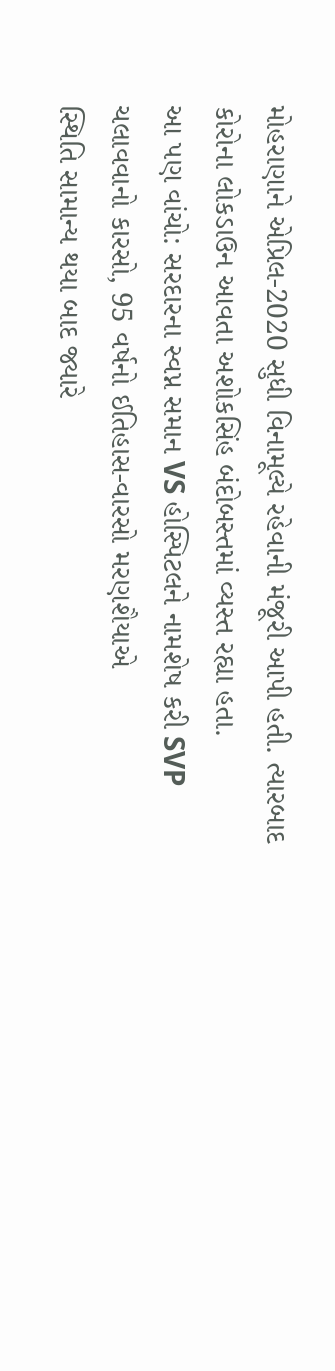મોહરાણાને એપ્રિલ-2020 સુધી વિનામૂલ્યે રહેવાની મંજૂરી આપી હતી. ત્યારબાદ કોરોના લોકડાઉન આવતા અશોકસિંહ બંદોબસ્તમાં વ્યસ્ત રહ્યા હતા.
આ પણ વાંચો: સરદારના સ્વપ્ન સમાન VS હોસ્પિટલને નામશેષ કરી SVP ચલાવવાનો કારસો, 95 વર્ષનો ઈતિહાસ-વારસો મરણશૈયાએ
સ્થિતિ સામાન્ય થયા બાદ જ્યારે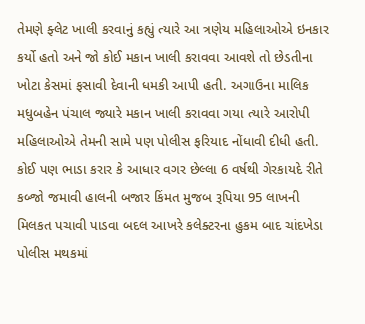તેમણે ફ્લેટ ખાલી કરવાનું કહ્યું ત્યારે આ ત્રણેય મહિલાઓએ ઇનકાર કર્યો હતો અને જો કોઈ મકાન ખાલી કરાવવા આવશે તો છેડતીના ખોટા કેસમાં ફસાવી દેવાની ધમકી આપી હતી. અગાઉના માલિક મધુબહેન પંચાલ જ્યારે મકાન ખાલી કરાવવા ગયા ત્યારે આરોપી મહિલાઓએ તેમની સામે પણ પોલીસ ફરિયાદ નોંધાવી દીધી હતી. કોઈ પણ ભાડા કરાર કે આધાર વગર છેલ્લા 6 વર્ષથી ગેરકાયદે રીતે કબ્જો જમાવી હાલની બજાર કિંમત મુજબ રૂપિયા 95 લાખની મિલકત પચાવી પાડવા બદલ આખરે કલેક્ટરના હુકમ બાદ ચાંદખેડા પોલીસ મથકમાં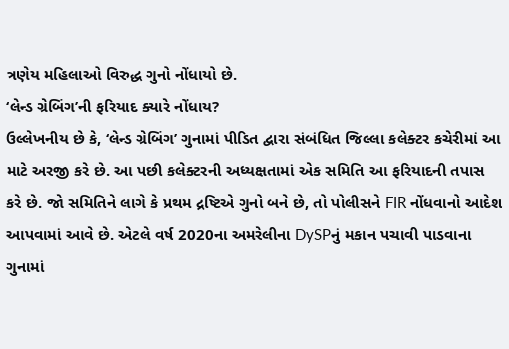ત્રણેય મહિલાઓ વિરુદ્ધ ગુનો નોંધાયો છે.
‘લેન્ડ ગ્રેબિંગ’ની ફરિયાદ ક્યારે નોંધાય?
ઉલ્લેખનીય છે કે, ‘લેન્ડ ગ્રેબિંગ’ ગુનામાં પીડિત દ્વારા સંબંધિત જિલ્લા કલેક્ટર કચેરીમાં આ માટે અરજી કરે છે. આ પછી કલેક્ટરની અધ્યક્ષતામાં એક સમિતિ આ ફરિયાદની તપાસ કરે છે. જો સમિતિને લાગે કે પ્રથમ દ્રષ્ટિએ ગુનો બને છે, તો પોલીસને FIR નોંધવાનો આદેશ આપવામાં આવે છે. એટલે વર્ષ 2020ના અમરેલીના DySPનું મકાન પચાવી પાડવાના ગુનામાં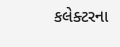કલેક્ટરના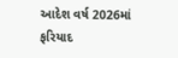આદેશ વર્ષ 2026માં ફરિયાદ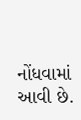નોંધવામાં આવી છે.